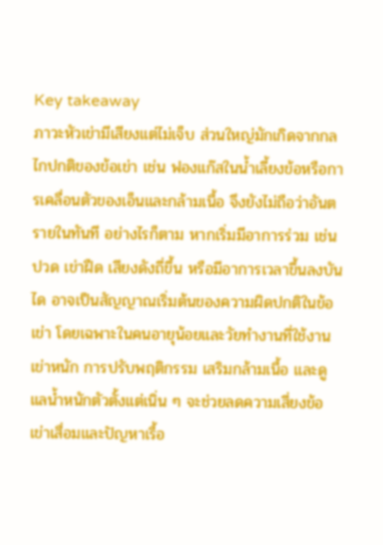Key takeaway
ภาวะหัวเข่ามีเสียงแต่ไม่เจ็บ ส่วนใหญ่มักเกิดจากกลไกปกติของข้อเข่า เช่น ฟองแก๊สในน้ำเลี้ยงข้อหรือการเคลื่อนตัวของเอ็นและกล้ามเนื้อ จึงยังไม่ถือว่าอันตรายในทันที อย่างไรก็ตาม หากเริ่มมีอาการร่วม เช่น ปวด เข่าฝืด เสียงดังถี่ขึ้น หรือมีอาการเวลาขึ้นลงบันได อาจเป็นสัญญาณเริ่มต้นของความผิดปกติในข้อเข่า โดยเฉพาะในคนอายุน้อยและวัยทำงานที่ใช้งานเข่าหนัก การปรับพฤติกรรม เสริมกล้ามเนื้อ และดูแลน้ำหนักตัวตั้งแต่เนิ่น ๆ จะช่วยลดความเสี่ยงข้อเข่าเสื่อมและปัญหาเรื้อ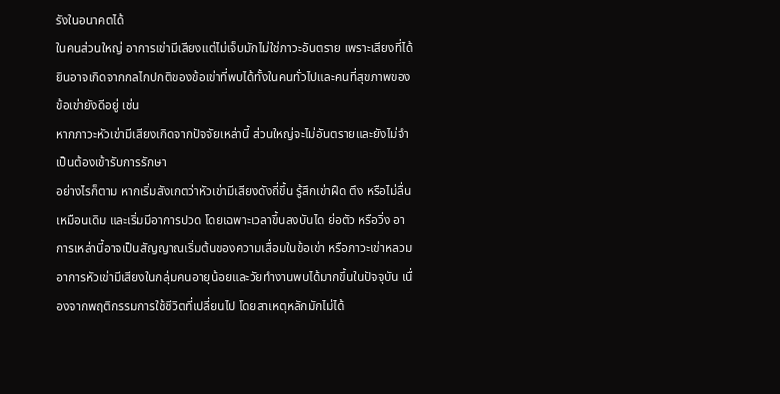รังในอนาคตได้
ในคนส่วนใหญ่ อาการเข่ามีเสียงแต่ไม่เจ็บมักไม่ใช่ภาวะอันตราย เพราะเสียงที่ได้ยินอาจเกิดจากกลไกปกติของข้อเข่าที่พบได้ทั้งในคนทั่วไปและคนที่สุขภาพของข้อเข่ายังดีอยู่ เช่น
หากภาวะหัวเข่ามีเสียงเกิดจากปัจจัยเหล่านี้ ส่วนใหญ่จะไม่อันตรายและยังไม่จำเป็นต้องเข้ารับการรักษา
อย่างไรก็ตาม หากเริ่มสังเกตว่าหัวเข่ามีเสียงดังถี่ขึ้น รู้สึกเข่าฝืด ตึง หรือไม่ลื่นเหมือนเดิม และเริ่มมีอาการปวด โดยเฉพาะเวลาขึ้นลงบันได ย่อตัว หรือวิ่ง อาการเหล่านี้อาจเป็นสัญญาณเริ่มต้นของความเสื่อมในข้อเข่า หรือภาวะเข่าหลวม
อาการหัวเข่ามีเสียงในกลุ่มคนอายุน้อยและวัยทำงานพบได้มากขึ้นในปัจจุบัน เนื่องจากพฤติกรรมการใช้ชีวิตที่เปลี่ยนไป โดยสาเหตุหลักมักไม่ได้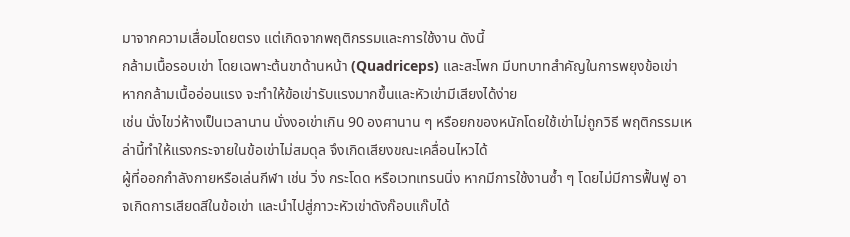มาจากความเสื่อมโดยตรง แต่เกิดจากพฤติกรรมและการใช้งาน ดังนี้
กล้ามเนื้อรอบเข่า โดยเฉพาะต้นขาด้านหน้า (Quadriceps) และสะโพก มีบทบาทสำคัญในการพยุงข้อเข่า หากกล้ามเนื้ออ่อนแรง จะทำให้ข้อเข่ารับแรงมากขึ้นและหัวเข่ามีเสียงได้ง่าย
เช่น นั่งไขว่ห้างเป็นเวลานาน นั่งงอเข่าเกิน 90 องศานาน ๆ หรือยกของหนักโดยใช้เข่าไม่ถูกวิธี พฤติกรรมเหล่านี้ทำให้แรงกระจายในข้อเข่าไม่สมดุล จึงเกิดเสียงขณะเคลื่อนไหวได้
ผู้ที่ออกกำลังกายหรือเล่นกีฬา เช่น วิ่ง กระโดด หรือเวทเทรนนิ่ง หากมีการใช้งานซ้ำ ๆ โดยไม่มีการฟื้นฟู อาจเกิดการเสียดสีในข้อเข่า และนำไปสู่ภาวะหัวเข่าดังก๊อบแก๊บได้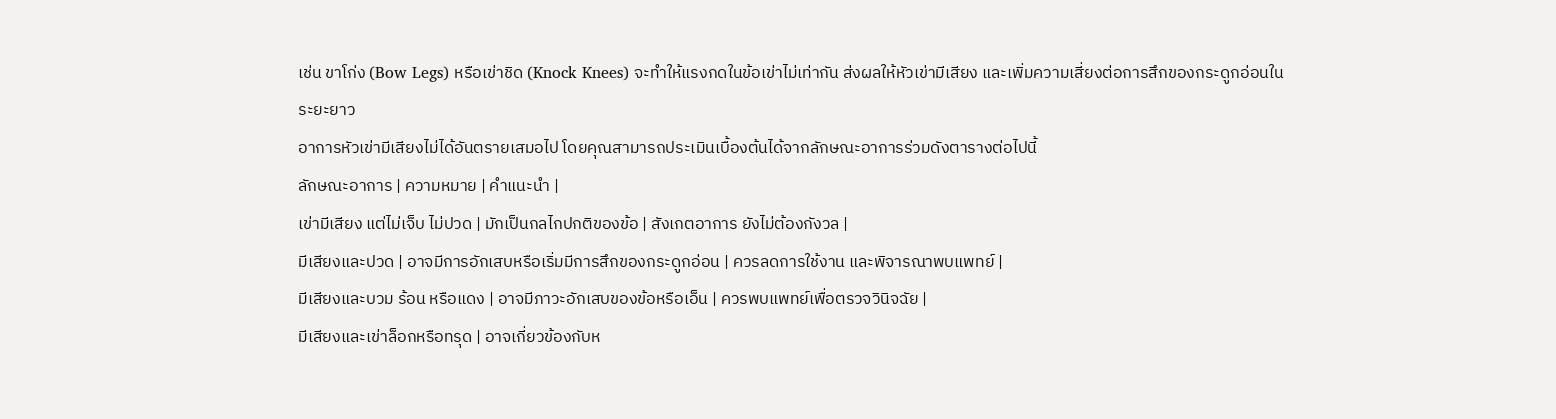เช่น ขาโก่ง (Bow Legs) หรือเข่าชิด (Knock Knees) จะทำให้แรงกดในข้อเข่าไม่เท่ากัน ส่งผลให้หัวเข่ามีเสียง และเพิ่มความเสี่ยงต่อการสึกของกระดูกอ่อนในระยะยาว
อาการหัวเข่ามีเสียงไม่ได้อันตรายเสมอไป โดยคุณสามารถประเมินเบื้องต้นได้จากลักษณะอาการร่วมดังตารางต่อไปนี้
ลักษณะอาการ | ความหมาย | คำแนะนำ |
เข่ามีเสียง แต่ไม่เจ็บ ไม่ปวด | มักเป็นกลไกปกติของข้อ | สังเกตอาการ ยังไม่ต้องกังวล |
มีเสียงและปวด | อาจมีการอักเสบหรือเริ่มมีการสึกของกระดูกอ่อน | ควรลดการใช้งาน และพิจารณาพบแพทย์ |
มีเสียงและบวม ร้อน หรือแดง | อาจมีภาวะอักเสบของข้อหรือเอ็น | ควรพบแพทย์เพื่อตรวจวินิจฉัย |
มีเสียงและเข่าล็อกหรือทรุด | อาจเกี่ยวข้องกับห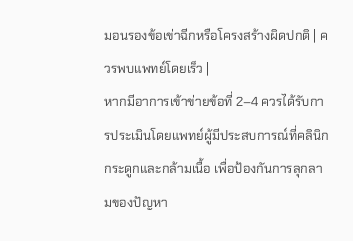มอนรองข้อเข่าฉีกหรือโครงสร้างผิดปกติ | ควรพบแพทย์โดยเร็ว |
หากมีอาการเข้าข่ายข้อที่ 2–4 ควรได้รับการประเมินโดยแพทย์ผู้มีประสบการณ์ที่คลินิกกระดูกและกล้ามเนื้อ เพื่อป้องกันการลุกลามของปัญหา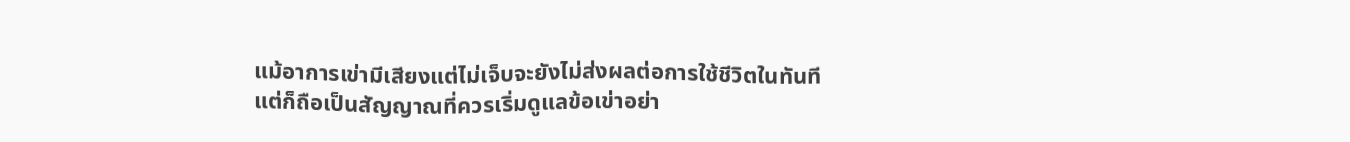แม้อาการเข่ามีเสียงแต่ไม่เจ็บจะยังไม่ส่งผลต่อการใช้ชีวิตในทันที แต่ก็ถือเป็นสัญญาณที่ควรเริ่มดูแลข้อเข่าอย่า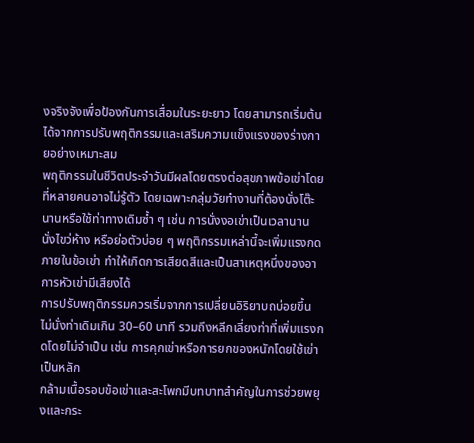งจริงจังเพื่อป้องกันการเสื่อมในระยะยาว โดยสามารถเริ่มต้นได้จากการปรับพฤติกรรมและเสริมความแข็งแรงของร่างกายอย่างเหมาะสม
พฤติกรรมในชีวิตประจำวันมีผลโดยตรงต่อสุขภาพข้อเข่าโดยที่หลายคนอาจไม่รู้ตัว โดยเฉพาะกลุ่มวัยทำงานที่ต้องนั่งโต๊ะนานหรือใช้ท่าทางเดิมซ้ำ ๆ เช่น การนั่งงอเข่าเป็นเวลานาน นั่งไขว่ห้าง หรือย่อตัวบ่อย ๆ พฤติกรรมเหล่านี้จะเพิ่มแรงกดภายในข้อเข่า ทำให้เกิดการเสียดสีและเป็นสาเหตุหนึ่งของอาการหัวเข่ามีเสียงได้
การปรับพฤติกรรมควรเริ่มจากการเปลี่ยนอิริยาบถบ่อยขึ้น ไม่นั่งท่าเดิมเกิน 30–60 นาที รวมถึงหลีกเลี่ยงท่าที่เพิ่มแรงกดโดยไม่จำเป็น เช่น การคุกเข่าหรือการยกของหนักโดยใช้เข่าเป็นหลัก
กล้ามเนื้อรอบข้อเข่าและสะโพกมีบทบาทสำคัญในการช่วยพยุงและกระ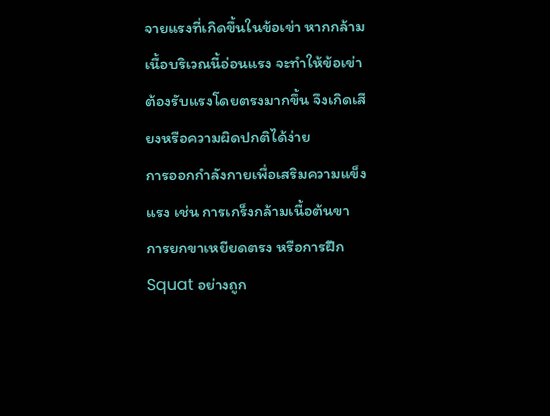จายแรงที่เกิดขึ้นในข้อเข่า หากกล้ามเนื้อบริเวณนี้อ่อนแรง จะทำให้ข้อเข่าต้องรับแรงโดยตรงมากขึ้น จึงเกิดเสียงหรือความผิดปกติได้ง่าย
การออกกำลังกายเพื่อเสริมความแข็งแรง เช่น การเกร็งกล้ามเนื้อต้นขา การยกขาเหยียดตรง หรือการฝึก Squat อย่างถูก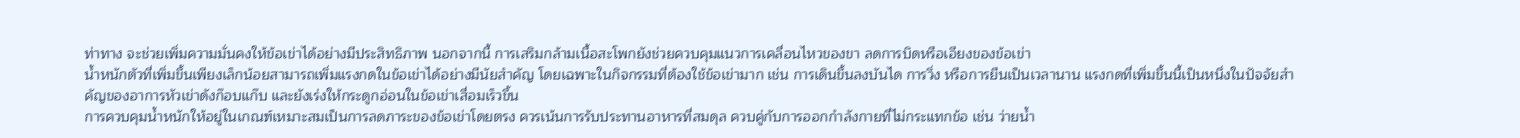ท่าทาง จะช่วยเพิ่มความมั่นคงให้ข้อเข่าได้อย่างมีประสิทธิภาพ นอกจากนี้ การเสริมกล้ามเนื้อสะโพกยังช่วยควบคุมแนวการเคลื่อนไหวของขา ลดการบิดหรือเอียงของข้อเข่า
น้ำหนักตัวที่เพิ่มขึ้นเพียงเล็กน้อยสามารถเพิ่มแรงกดในข้อเข่าได้อย่างมีนัยสำคัญ โดยเฉพาะในกิจกรรมที่ต้องใช้ข้อเข่ามาก เช่น การเดินขึ้นลงบันได การวิ่ง หรือการยืนเป็นเวลานาน แรงกดที่เพิ่มขึ้นนี้เป็นหนึ่งในปัจจัยสำคัญของอาการหัวเข่าดังก๊อบแก๊บ และยังเร่งให้กระดูกอ่อนในข้อเข่าเสื่อมเร็วขึ้น
การควบคุมน้ำหนักให้อยู่ในเกณฑ์เหมาะสมเป็นการลดภาระของข้อเข่าโดยตรง ควรเน้นการรับประทานอาหารที่สมดุล ควบคู่กับการออกกำลังกายที่ไม่กระแทกข้อ เช่น ว่ายน้ำ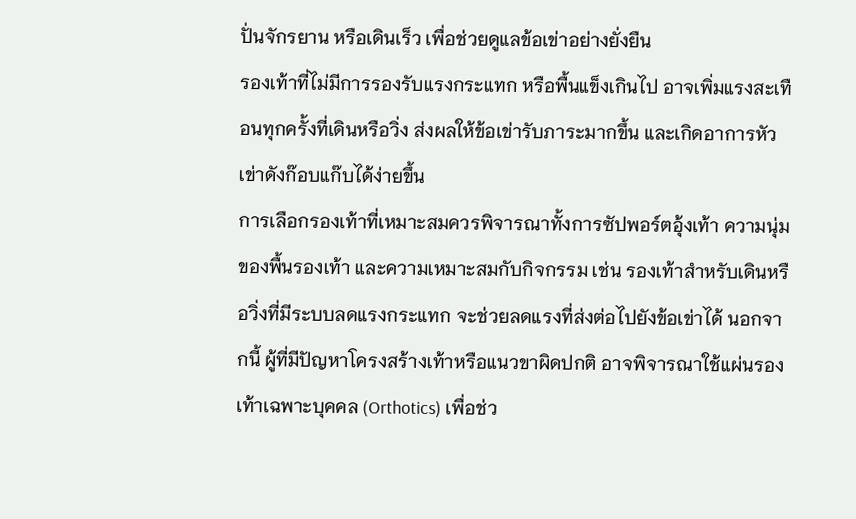ปั่นจักรยาน หรือเดินเร็ว เพื่อช่วยดูแลข้อเข่าอย่างยั่งยืน
รองเท้าที่ไม่มีการรองรับแรงกระแทก หรือพื้นแข็งเกินไป อาจเพิ่มแรงสะเทือนทุกครั้งที่เดินหรือวิ่ง ส่งผลให้ข้อเข่ารับภาระมากขึ้น และเกิดอาการหัวเข่าดังก๊อบแก๊บได้ง่ายขึ้น
การเลือกรองเท้าที่เหมาะสมควรพิจารณาทั้งการซัปพอร์ตอุ้งเท้า ความนุ่มของพื้นรองเท้า และความเหมาะสมกับกิจกรรม เช่น รองเท้าสำหรับเดินหรือวิ่งที่มีระบบลดแรงกระแทก จะช่วยลดแรงที่ส่งต่อไปยังข้อเข่าได้ นอกจากนี้ ผู้ที่มีปัญหาโครงสร้างเท้าหรือแนวขาผิดปกติ อาจพิจารณาใช้แผ่นรองเท้าเฉพาะบุคคล (Orthotics) เพื่อช่ว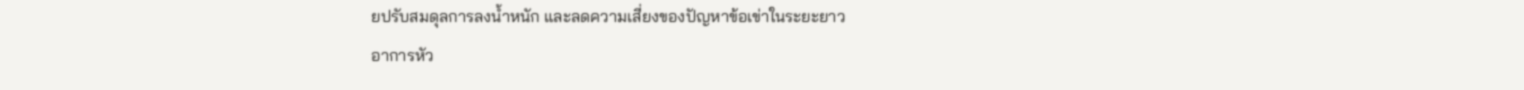ยปรับสมดุลการลงน้ำหนัก และลดความเสี่ยงของปัญหาข้อเข่าในระยะยาว
อาการหัว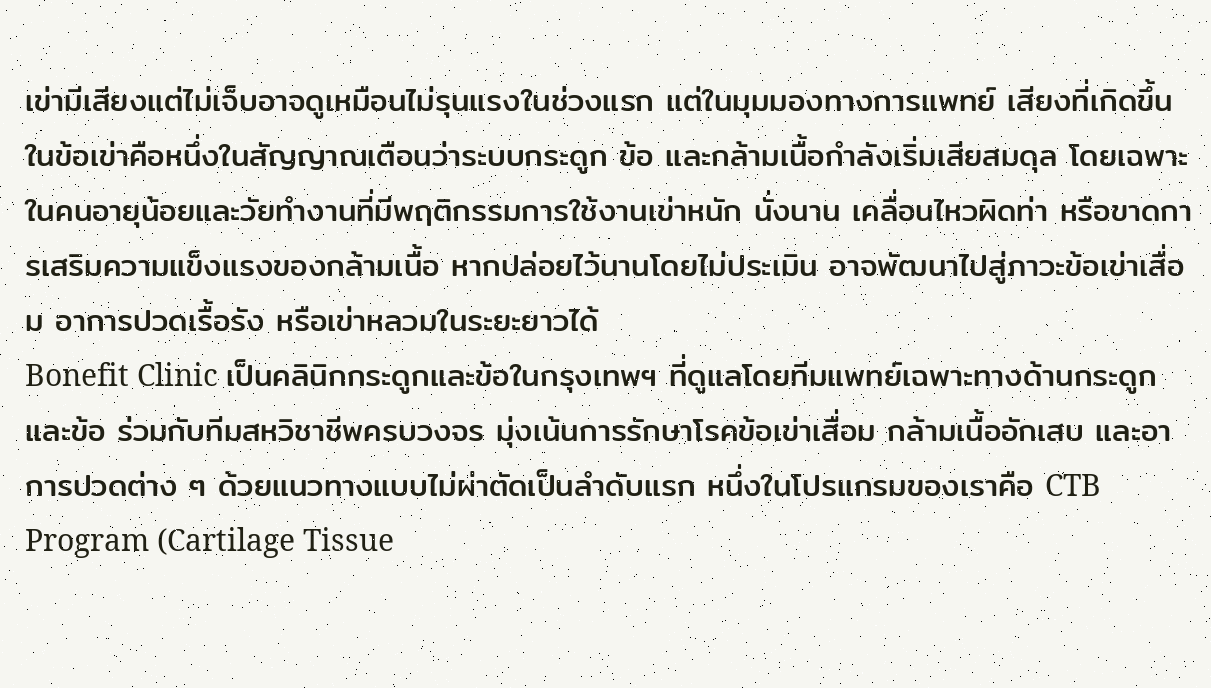เข่ามีเสียงแต่ไม่เจ็บอาจดูเหมือนไม่รุนแรงในช่วงแรก แต่ในมุมมองทางการแพทย์ เสียงที่เกิดขึ้นในข้อเข่าคือหนึ่งในสัญญาณเตือนว่าระบบกระดูก ข้อ และกล้ามเนื้อกำลังเริ่มเสียสมดุล โดยเฉพาะในคนอายุน้อยและวัยทำงานที่มีพฤติกรรมการใช้งานเข่าหนัก นั่งนาน เคลื่อนไหวผิดท่า หรือขาดการเสริมความแข็งแรงของกล้ามเนื้อ หากปล่อยไว้นานโดยไม่ประเมิน อาจพัฒนาไปสู่ภาวะข้อเข่าเสื่อม อาการปวดเรื้อรัง หรือเข่าหลวมในระยะยาวได้
Bonefit Clinic เป็นคลินิกกระดูกและข้อในกรุงเทพฯ ที่ดูแลโดยทีมแพทย์เฉพาะทางด้านกระดูกและข้อ ร่วมกับทีมสหวิชาชีพครบวงจร มุ่งเน้นการรักษาโรคข้อเข่าเสื่อม กล้ามเนื้ออักเสบ และอาการปวดต่าง ๆ ด้วยแนวทางแบบไม่ผ่าตัดเป็นลำดับแรก หนึ่งในโปรแกรมของเราคือ CTB Program (Cartilage Tissue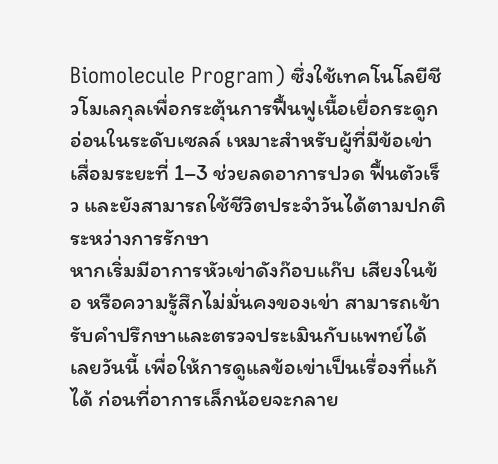Biomolecule Program) ซึ่งใช้เทคโนโลยีชีวโมเลกุลเพื่อกระตุ้นการฟื้นฟูเนื้อเยื่อกระดูกอ่อนในระดับเซลล์ เหมาะสำหรับผู้ที่มีข้อเข่าเสื่อมระยะที่ 1–3 ช่วยลดอาการปวด ฟื้นตัวเร็ว และยังสามารถใช้ชีวิตประจำวันได้ตามปกติระหว่างการรักษา
หากเริ่มมีอาการหัวเข่าดังก๊อบแก๊บ เสียงในข้อ หรือความรู้สึกไม่มั่นคงของเข่า สามารถเข้ารับคำปรึกษาและตรวจประเมินกับแพทย์ได้เลยวันนี้ เพื่อให้การดูแลข้อเข่าเป็นเรื่องที่แก้ได้ ก่อนที่อาการเล็กน้อยจะกลาย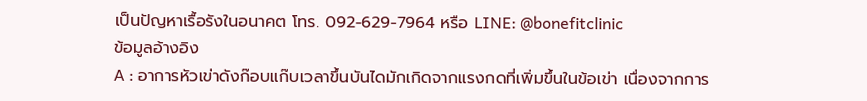เป็นปัญหาเรื้อรังในอนาคต โทร. 092-629-7964 หรือ LINE: @bonefitclinic
ข้อมูลอ้างอิง
A : อาการหัวเข่าดังก๊อบแก๊บเวลาขึ้นบันไดมักเกิดจากแรงกดที่เพิ่มขึ้นในข้อเข่า เนื่องจากการ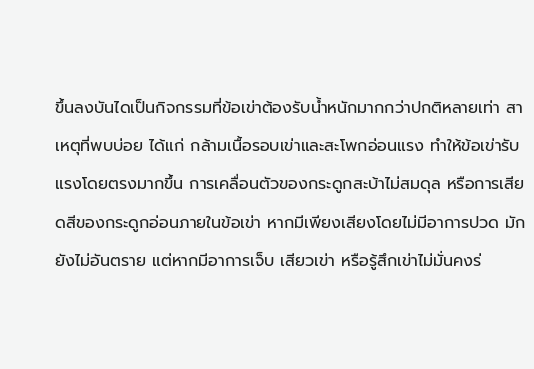ขึ้นลงบันไดเป็นกิจกรรมที่ข้อเข่าต้องรับน้ำหนักมากกว่าปกติหลายเท่า สาเหตุที่พบบ่อย ได้แก่ กล้ามเนื้อรอบเข่าและสะโพกอ่อนแรง ทำให้ข้อเข่ารับแรงโดยตรงมากขึ้น การเคลื่อนตัวของกระดูกสะบ้าไม่สมดุล หรือการเสียดสีของกระดูกอ่อนภายในข้อเข่า หากมีเพียงเสียงโดยไม่มีอาการปวด มักยังไม่อันตราย แต่หากมีอาการเจ็บ เสียวเข่า หรือรู้สึกเข่าไม่มั่นคงร่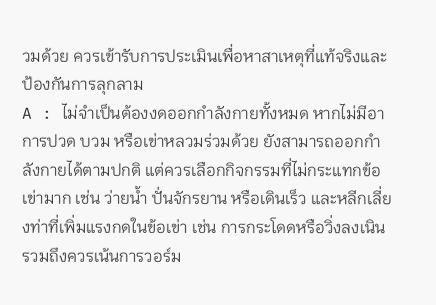วมด้วย ควรเข้ารับการประเมินเพื่อหาสาเหตุที่แท้จริงและป้องกันการลุกลาม
A : ไม่จำเป็นต้องงดออกกำลังกายทั้งหมด หากไม่มีอาการปวด บวม หรือเข่าหลวมร่วมด้วย ยังสามารถออกกำลังกายได้ตามปกติ แต่ควรเลือกกิจกรรมที่ไม่กระแทกข้อเข่ามาก เช่น ว่ายน้ำ ปั่นจักรยาน หรือเดินเร็ว และหลีกเลี่ยงท่าที่เพิ่มแรงกดในข้อเข่า เช่น การกระโดดหรือวิ่งลงเนิน รวมถึงควรเน้นการวอร์ม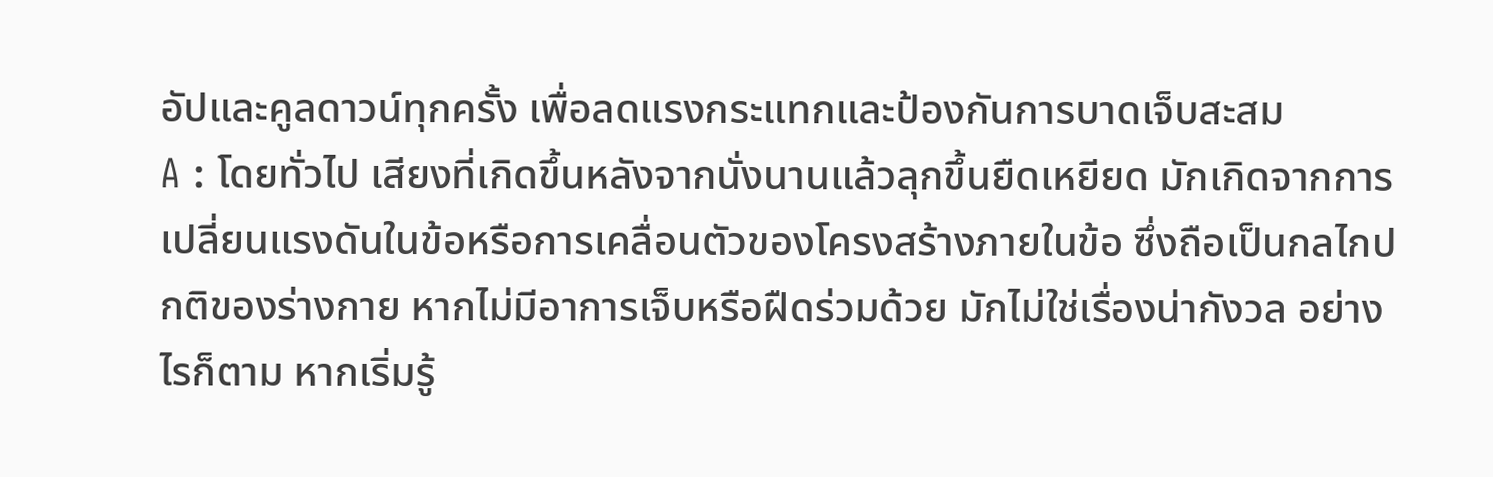อัปและคูลดาวน์ทุกครั้ง เพื่อลดแรงกระแทกและป้องกันการบาดเจ็บสะสม
A : โดยทั่วไป เสียงที่เกิดขึ้นหลังจากนั่งนานแล้วลุกขึ้นยืดเหยียด มักเกิดจากการเปลี่ยนแรงดันในข้อหรือการเคลื่อนตัวของโครงสร้างภายในข้อ ซึ่งถือเป็นกลไกปกติของร่างกาย หากไม่มีอาการเจ็บหรือฝืดร่วมด้วย มักไม่ใช่เรื่องน่ากังวล อย่างไรก็ตาม หากเริ่มรู้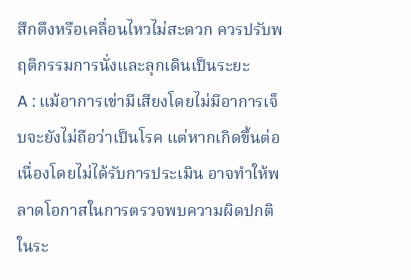สึกตึงหรือเคลื่อนไหวไม่สะดวก ควรปรับพฤติกรรมการนั่งและลุกเดินเป็นระยะ
A : แม้อาการเข่ามีเสียงโดยไม่มีอาการเจ็บจะยังไม่ถือว่าเป็นโรค แต่หากเกิดขึ้นต่อเนื่องโดยไม่ได้รับการประเมิน อาจทำให้พลาดโอกาสในการตรวจพบความผิดปกติในระ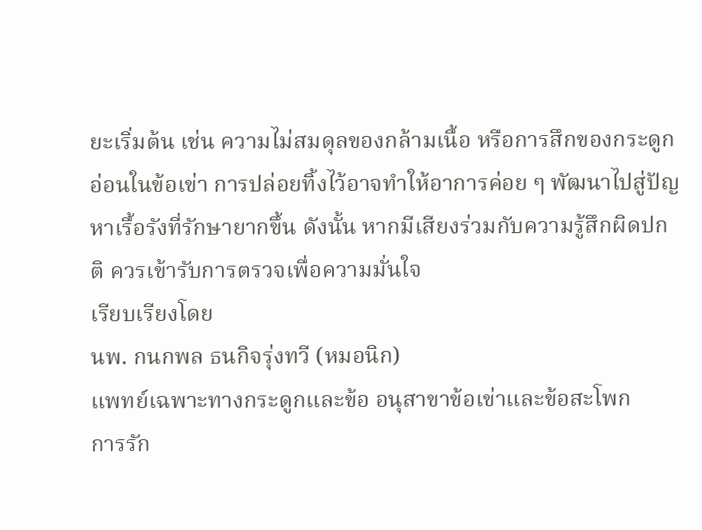ยะเริ่มต้น เช่น ความไม่สมดุลของกล้ามเนื้อ หรือการสึกของกระดูกอ่อนในข้อเข่า การปล่อยทิ้งไว้อาจทำให้อาการค่อย ๆ พัฒนาไปสู่ปัญหาเรื้อรังที่รักษายากขึ้น ดังนั้น หากมีเสียงร่วมกับความรู้สึกผิดปกติ ควรเข้ารับการตรวจเพื่อความมั่นใจ
เรียบเรียงโดย
นพ. กนกพล ธนกิจรุ่งทวี (หมอนิก)
แพทย์เฉพาะทางกระดูกและข้อ อนุสาขาข้อเข่าและข้อสะโพก
การรัก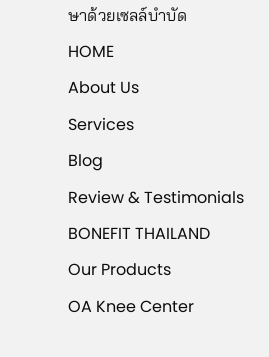ษาด้วยเซลล์บำบัด
HOME
About Us
Services
Blog
Review & Testimonials
BONEFIT THAILAND
Our Products
OA Knee Center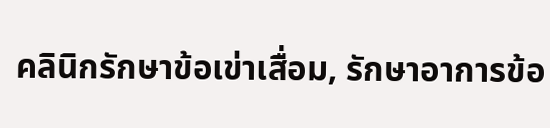คลินิกรักษาข้อเข่าเสื่อม, รักษาอาการข้อ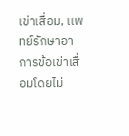เข่าเสื่อม, เเพทย์รักษาอาการข้อเข่าเสื่อมโดยไม่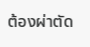ต้องผ่าตัด